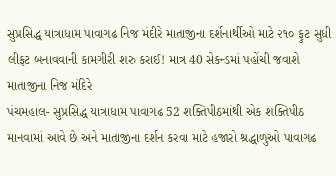સુપ્રસિદ્ધ યાત્રાધામ પાવાગઢ નિજ મંદીરે માતાજીના દર્શનાર્થીઓ માટે ૨૧૦ ફુટ સુધી લીફટ બનાવવાની કામગીરી શરુ કરાઈ! માત્ર 40 સેકન્ડમાં પહોંચી જવાશે માતાજીના નિજ મંદિરે
પંચમહાલ- સુપ્રસિદ્ધ યાત્રાધામ પાવાગઢ 52 શક્તિપીઠમાંથી એક શક્તિપીઠ માનવામાં આવે છે અને માતાજીના દર્શન કરવા માટે હજારો શ્રદ્ધાળુઓ પાવાગઢ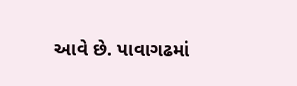આવે છે. પાવાગઢમાં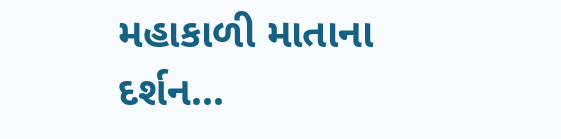મહાકાળી માતાના દર્શન...